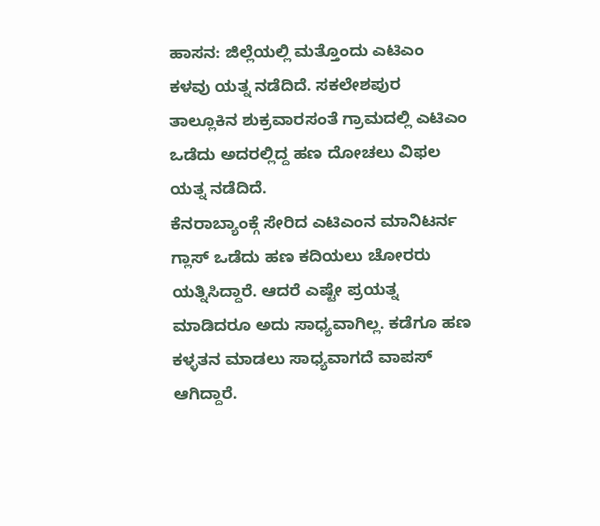ಹಾಸನ: ಜಿಲ್ಲೆಯಲ್ಲಿ ಮತ್ತೊಂದು ಎಟಿಎಂ ಕಳವು ಯತ್ನ ನಡೆದಿದೆ. ಸಕಲೇಶಪುರ ತಾಲ್ಲೂಕಿನ ಶುಕ್ರವಾರಸಂತೆ ಗ್ರಾಮದಲ್ಲಿ ಎಟಿಎಂ ಒಡೆದು ಅದರಲ್ಲಿದ್ದ ಹಣ ದೋಚಲು ವಿಫಲ ಯತ್ನ ನಡೆದಿದೆ.
ಕೆನರಾಬ್ಯಾಂಕ್ಗೆ ಸೇರಿದ ಎಟಿಎಂನ ಮಾನಿಟರ್ನ ಗ್ಲಾಸ್ ಒಡೆದು ಹಣ ಕದಿಯಲು ಚೋರರು ಯತ್ನಿಸಿದ್ದಾರೆ. ಆದರೆ ಎಷ್ಟೇ ಪ್ರಯತ್ನ ಮಾಡಿದರೂ ಅದು ಸಾಧ್ಯವಾಗಿಲ್ಲ. ಕಡೆಗೂ ಹಣ ಕಳ್ಳತನ ಮಾಡಲು ಸಾಧ್ಯವಾಗದೆ ವಾಪಸ್ ಆಗಿದ್ದಾರೆ.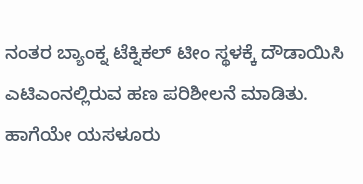ನಂತರ ಬ್ಯಾಂಕ್ನ ಟೆಕ್ನಿಕಲ್ ಟೀಂ ಸ್ಥಳಕ್ಕೆ ದೌಡಾಯಿಸಿ ಎಟಿಎಂನಲ್ಲಿರುವ ಹಣ ಪರಿಶೀಲನೆ ಮಾಡಿತು. ಹಾಗೆಯೇ ಯಸಳೂರು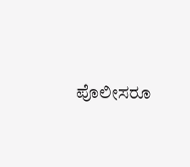ಪೊಲೀಸರೂ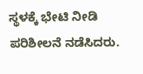ಸ್ಥಳಕ್ಕೆ ಭೇಟಿ ನೀಡಿ ಪರಿಶೀಲನೆ ನಡೆಸಿದರು.